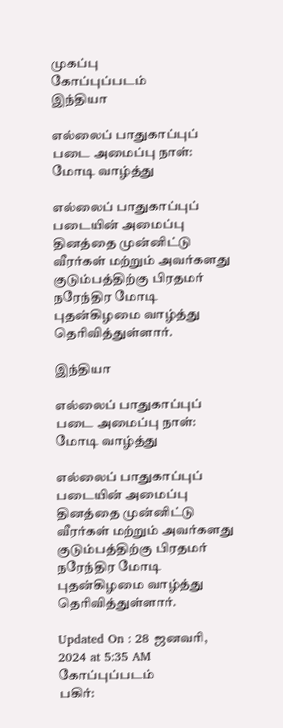முகப்பு
கோப்புப்படம்
இந்தியா

எல்லைப் பாதுகாப்புப் படை அமைப்பு நாள்: மோடி வாழ்த்து

எல்லைப் பாதுகாப்புப் படையின் அமைப்பு தினத்தை முன்னிட்டு வீரர்கள் மற்றும் அவர்களது குடும்பத்திற்கு பிரதமர் நரேந்திர மோடி புதன்கிழமை வாழ்த்து தெரிவித்துள்ளார்.

இந்தியா

எல்லைப் பாதுகாப்புப் படை அமைப்பு நாள்: மோடி வாழ்த்து

எல்லைப் பாதுகாப்புப் படையின் அமைப்பு தினத்தை முன்னிட்டு வீரர்கள் மற்றும் அவர்களது குடும்பத்திற்கு பிரதமர் நரேந்திர மோடி புதன்கிழமை வாழ்த்து தெரிவித்துள்ளார்.

Updated On : 28 ஜனவரி, 2024 at 5:35 AM
கோப்புப்படம்
பகிர்: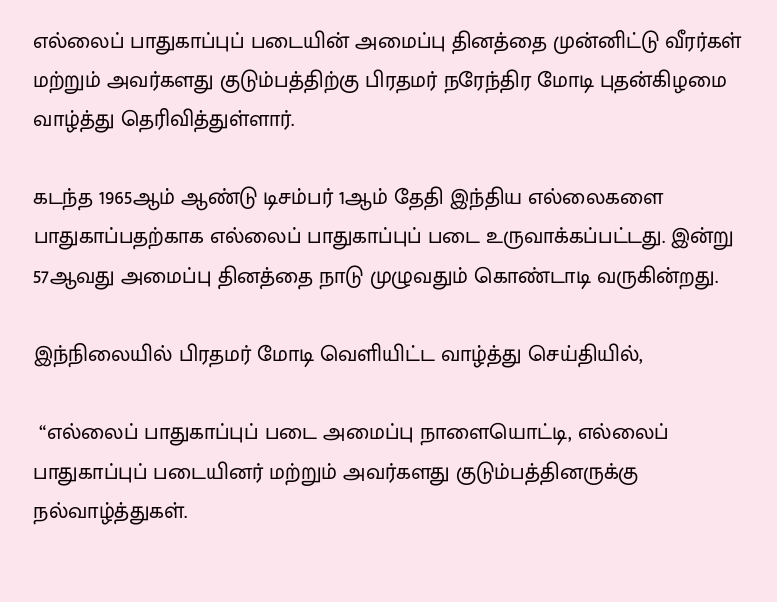எல்லைப் பாதுகாப்புப் படையின் அமைப்பு தினத்தை முன்னிட்டு வீரர்கள் மற்றும் அவர்களது குடும்பத்திற்கு பிரதமர் நரேந்திர மோடி புதன்கிழமை வாழ்த்து தெரிவித்துள்ளார்.

கடந்த 1965ஆம் ஆண்டு டிசம்பர் 1ஆம் தேதி இந்திய எல்லைகளை பாதுகாப்பதற்காக எல்லைப் பாதுகாப்புப் படை உருவாக்கப்பட்டது. இன்று 57ஆவது அமைப்பு தினத்தை நாடு முழுவதும் கொண்டாடி வருகின்றது.

இந்நிலையில் பிரதமர் மோடி வெளியிட்ட வாழ்த்து செய்தியில்,

 “எல்லைப் பாதுகாப்புப் படை அமைப்பு நாளையொட்டி, எல்லைப் பாதுகாப்புப் படையினர் மற்றும் அவர்களது குடும்பத்தினருக்கு நல்வாழ்த்துகள்.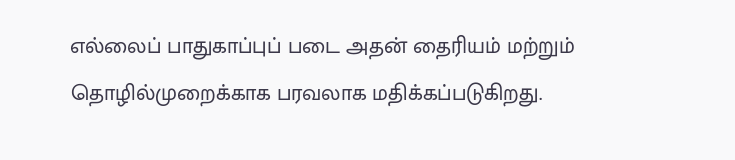எல்லைப் பாதுகாப்புப் படை அதன் தைரியம் மற்றும் தொழில்முறைக்காக பரவலாக மதிக்கப்படுகிறது.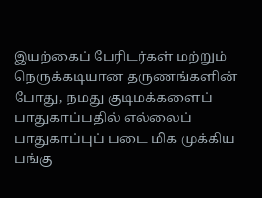இயற்கைப் பேரிடர்கள் மற்றும் நெருக்கடியான தருணங்களின் போது, நமது குடிமக்களைப் பாதுகாப்பதில் எல்லைப் பாதுகாப்புப் படை மிக முக்கிய பங்கு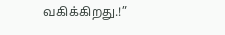வகிக்கிறது.!”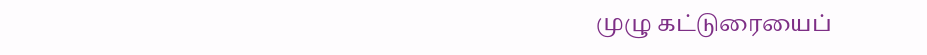முழு கட்டுரையைப்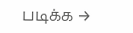படிக்க →